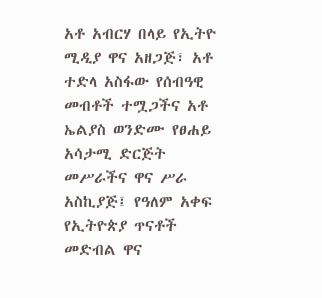አቶ አብርሃ በላይ የኢትዮ ሚዲያ ዋና አዘጋጅ፣ አቶ ተድላ አስፋው የሰብዓዊ መብቶች ተሟጋችና አቶ ኤልያስ ወንድሙ የፀሐይ አሳታሚ ድርጅት መሥራችና ዋና ሥራ አስኪያጅ፤ የዓለም አቀፍ የኢትዮጵያ ጥናቶች መድብል ዋና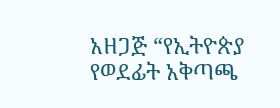አዘጋጅ “የኢትዮጵያ የወደፊት አቅጣጫ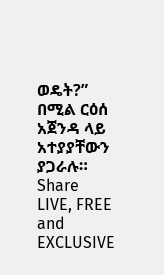ወዴት?” በሚል ርዕሰ አጀንዳ ላይ አተያያቸውን ያጋራሉ።
Share
LIVE, FREE and EXCLUSIVE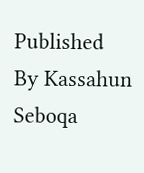Published
By Kassahun Seboqa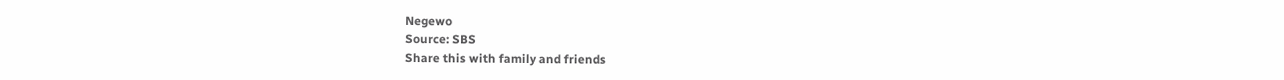Negewo
Source: SBS
Share this with family and friends